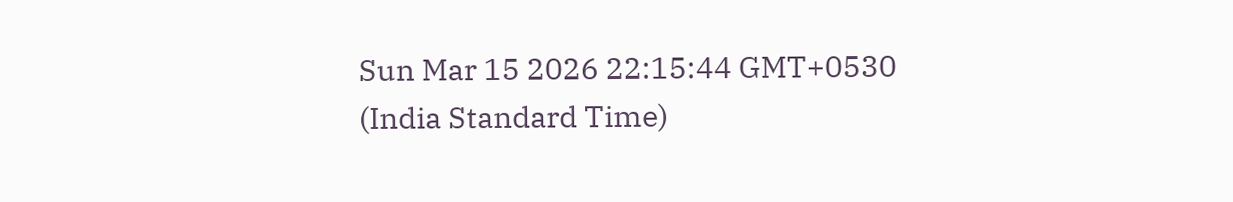Sun Mar 15 2026 22:15:44 GMT+0530 (India Standard Time)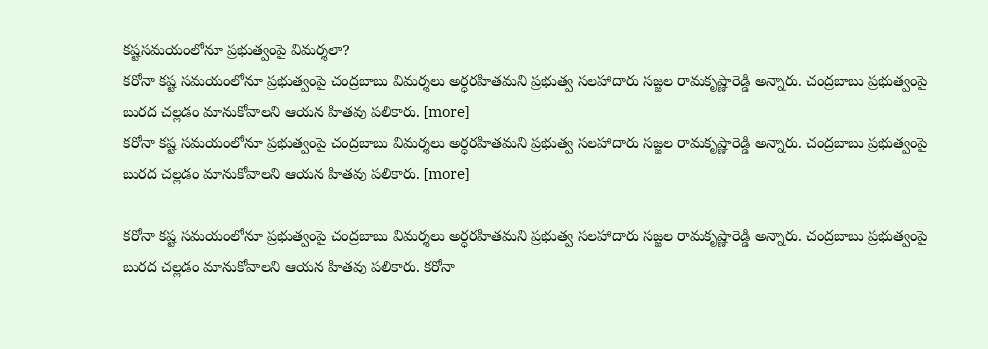కష్టసమయంలోనూ ప్రభుత్వంపై విమర్శలా?
కరోనా కష్ట సమయంలోనూ ప్రభుత్వంపై చంద్రబాబు విమర్శలు అర్ధరహితమని ప్రభుత్వ సలహాదారు సజ్జల రామకృష్ణారెడ్డి అన్నారు. చంద్రబాబు ప్రభుత్వంపై బురద చల్లడం మానుకోవాలని ఆయన హితవు పలికారు. [more]
కరోనా కష్ట సమయంలోనూ ప్రభుత్వంపై చంద్రబాబు విమర్శలు అర్ధరహితమని ప్రభుత్వ సలహాదారు సజ్జల రామకృష్ణారెడ్డి అన్నారు. చంద్రబాబు ప్రభుత్వంపై బురద చల్లడం మానుకోవాలని ఆయన హితవు పలికారు. [more]

కరోనా కష్ట సమయంలోనూ ప్రభుత్వంపై చంద్రబాబు విమర్శలు అర్ధరహితమని ప్రభుత్వ సలహాదారు సజ్జల రామకృష్ణారెడ్డి అన్నారు. చంద్రబాబు ప్రభుత్వంపై బురద చల్లడం మానుకోవాలని ఆయన హితవు పలికారు. కరోనా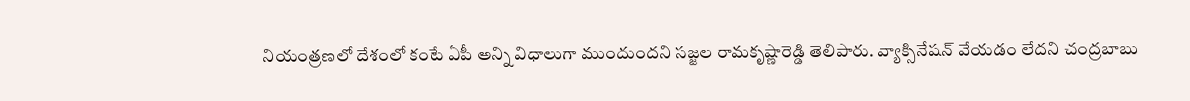నియంత్రణలో దేశంలో కంటే ఏపీ అన్ని విధాలుగా ముందుందని సజ్జల రామకృష్ణారెడ్డి తెలిపారు. వ్యాక్సినేషన్ వేయడం లేదని చంద్రబాబు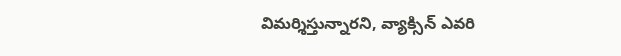విమర్శిస్తున్నారని, వ్యాక్సిన్ ఎవరి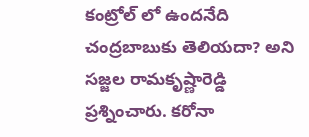కంట్రోల్ లో ఉందనేది చంద్రబాబుకు తెలియదా? అని సజ్జల రామకృష్ణారెడ్డి ప్రశ్నించారు. కరోనా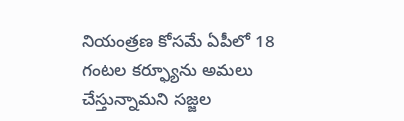నియంత్రణ కోసమే ఏపీలో 18 గంటల కర్ఫ్యూను అమలు చేస్తున్నామని సజ్జల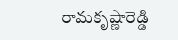రామకృష్ణారెడ్డి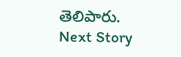తెలిపారు.
Next Story